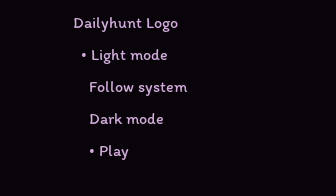Dailyhunt Logo
  • Light mode
    Follow system
    Dark mode
    • Play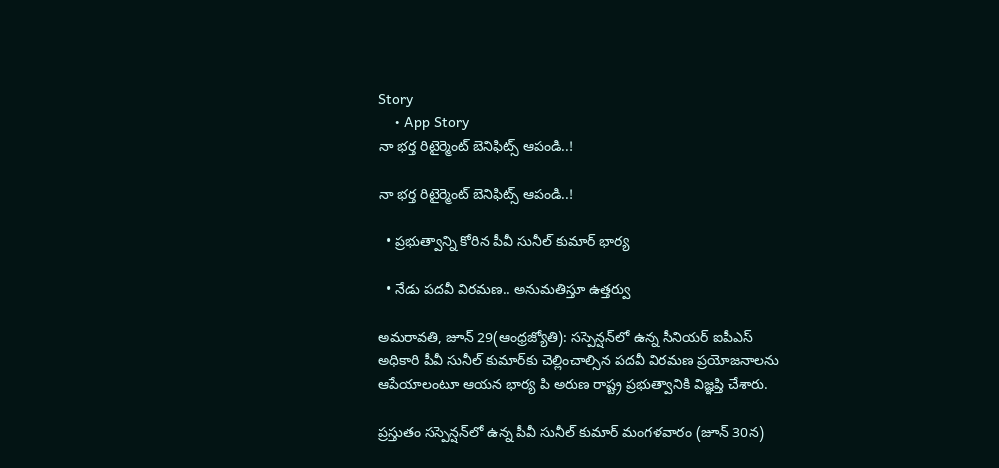Story
    • App Story
నా భర్త రిటైర్మెంట్‌ బెనిఫిట్స్‌ ఆపండి..!

నా భర్త రిటైర్మెంట్‌ బెనిఫిట్స్‌ ఆపండి..!

  • ప్రభుత్వాన్ని కోరిన పీవీ సునీల్‌ కుమార్‌ భార్య

  • నేడు పదవీ విరమణ.. అనుమతిస్తూ ఉత్తర్వు

అమరావతి, జూన్‌ 29(ఆంధ్రజ్యోతి): సస్పెన్షన్‌లో ఉన్న సీనియర్‌ ఐపీఎస్‌ అధికారి పీవీ సునీల్‌ కుమార్‌కు చెల్లించాల్సిన పదవీ విరమణ ప్రయోజనాలను ఆపేయాలంటూ ఆయన భార్య పి అరుణ రాష్ట్ర ప్రభుత్వానికి విజ్ఞప్తి చేశారు.

ప్రస్తుతం సస్పెన్షన్‌లో ఉన్న పీవీ సునీల్‌ కుమార్‌ మంగళవారం (జూన్‌ 30న)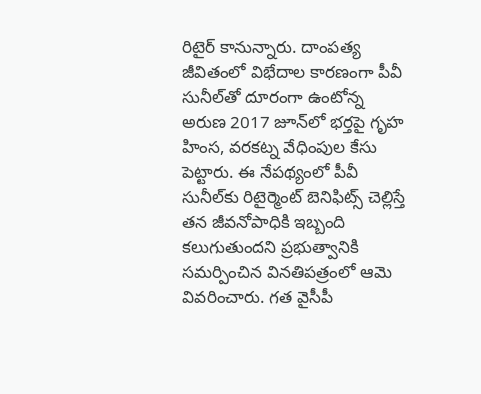రిటైర్‌ కానున్నారు. దాంపత్య జీవితంలో విభేదాల కారణంగా పీవీ సునీల్‌తో దూరంగా ఉంటోన్న అరుణ 2017 జూన్‌లో భర్తపై గృహ హింస, వరకట్న వేధింపుల కేసు పెట్టారు. ఈ నేపథ్యంలో పీవీ సునీల్‌కు రిటైర్మెంట్‌ బెనిఫిట్స్‌ చెల్లిస్తే తన జీవనోపాధికి ఇబ్బంది కలుగుతుందని ప్రభుత్వానికి సమర్పించిన వినతిపత్రంలో ఆమె వివరించారు. గత వైసీపీ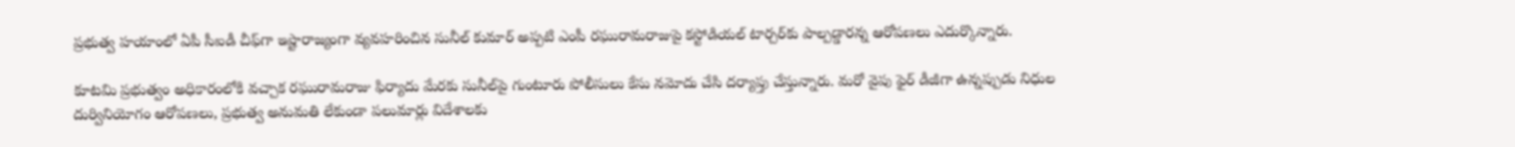ప్రభుత్వ హయాంలో ఏపీ సీఐడీ చీఫ్‌గా ఇష్టారాజ్యంగా వ్యవహరించిన సునీల్‌ కుమార్‌ అప్పటి ఎంపీ రఘురామరాజుపై కస్టోడియల్‌ టార్చర్‌కు పాల్పడ్డారన్న ఆరోపణలు ఎదుర్కొన్నారు.

కూటమి ప్రభుత్వం అధికారంలోకి వచ్చాక రఘురామరాజు ఫిర్యాదు మేరకు సునీల్‌పై గుంటూరు పోలీసులు కేసు నమోదు చేసి దర్యాప్తు చేస్తున్నారు. మరో వైపు ఫైర్‌ డీజీగా ఉన్నప్పుడు నిధుల దుర్వినియోగం ఆరోపణలు, ప్రభుత్వ అనుమతి లేకుండా పలుమార్లు విదేశాలకు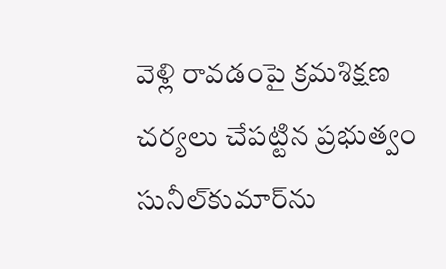వెళ్లి రావడంపై క్రమశిక్షణ చర్యలు చేపట్టిన ప్రభుత్వం సునీల్‌కుమార్‌ను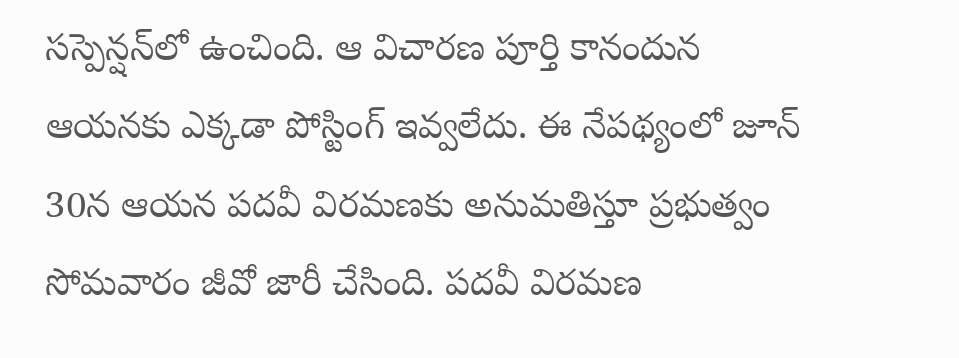సస్పెన్షన్‌లో ఉంచింది. ఆ విచారణ పూర్తి కానందున ఆయనకు ఎక్కడా పోస్టింగ్‌ ఇవ్వలేదు. ఈ నేపథ్యంలో జూన్‌ 30న ఆయన పదవీ విరమణకు అనుమతిస్తూ ప్రభుత్వం సోమవారం జీవో జారీ చేసింది. పదవీ విరమణ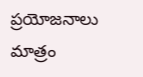ప్రయోజనాలు మాత్రం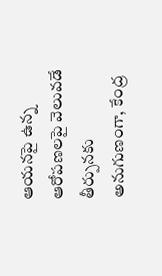ఆయనపై ఉన్న ఆరోపణలపై వెలువడే తీర్పునకు అనుగుణంగా, కేంద్ర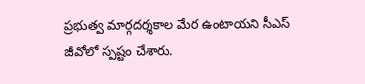ప్రభుత్వ మార్గదర్శకాల మేర ఉంటాయని సీఎస్‌ జీవోలో స్పష్టం చేశారు.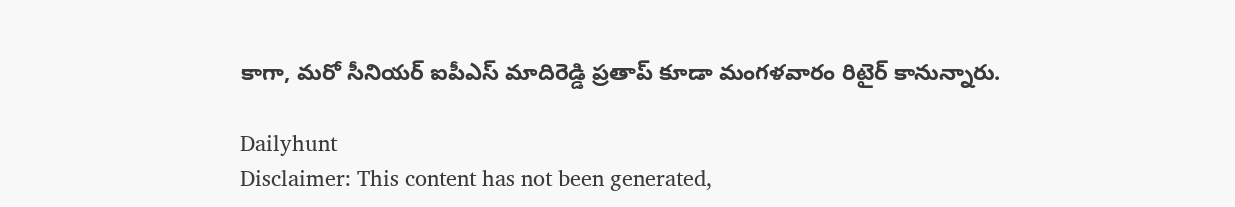కాగా, మరో సీనియర్‌ ఐపీఎస్‌ మాదిరెడ్డి ప్రతాప్‌ కూడా మంగళవారం రిటైర్‌ కానున్నారు.

Dailyhunt
Disclaimer: This content has not been generated,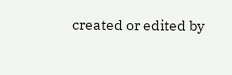created or edited by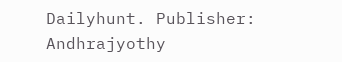Dailyhunt. Publisher: Andhrajyothy